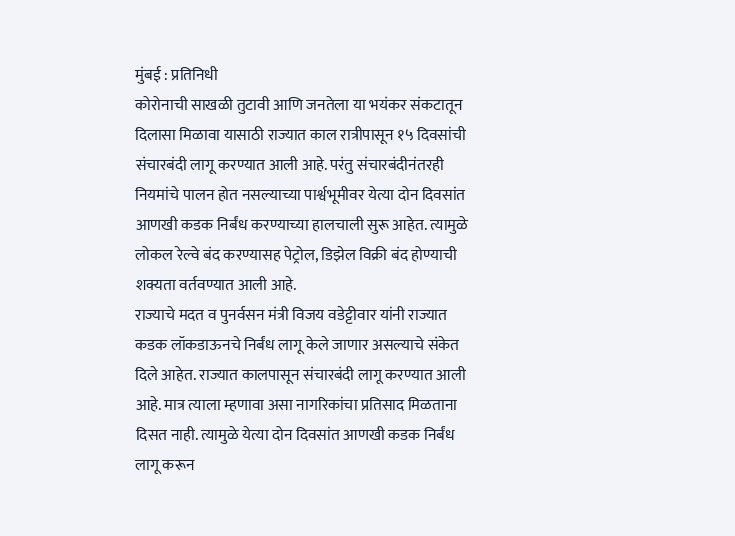मुंबई : प्रतिनिधी
कोरोनाची साखळी तुटावी आणि जनतेला या भयंकर संकटातून दिलासा मिळावा यासाठी राज्यात काल रात्रीपासून १५ दिवसांची संचारबंदी लागू करण्यात आली आहे. परंतु संचारबंदीनंतरही नियमांचे पालन होत नसल्याच्या पार्श्वभूमीवर येत्या दोन दिवसांत आणखी कडक निर्बंध करण्याच्या हालचाली सुरू आहेत. त्यामुळे लोकल रेल्वे बंद करण्यासह पेट्रोल, डिझेल विक्री बंद होण्याची शक्यता वर्तवण्यात आली आहे.
राज्याचे मदत व पुनर्वसन मंत्री विजय वडेट्टीवार यांनी राज्यात कडक लॉकडाऊनचे निर्बंध लागू केले जाणार असल्याचे संकेत दिले आहेत. राज्यात कालपासून संचारबंदी लागू करण्यात आली आहे. मात्र त्याला म्हणावा असा नागरिकांचा प्रतिसाद मिळताना दिसत नाही. त्यामुळे येत्या दोन दिवसांत आणखी कडक निर्बंध लागू करून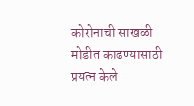कोरोनाची साखळी मोडीत काढण्यासाठी प्रयत्न केले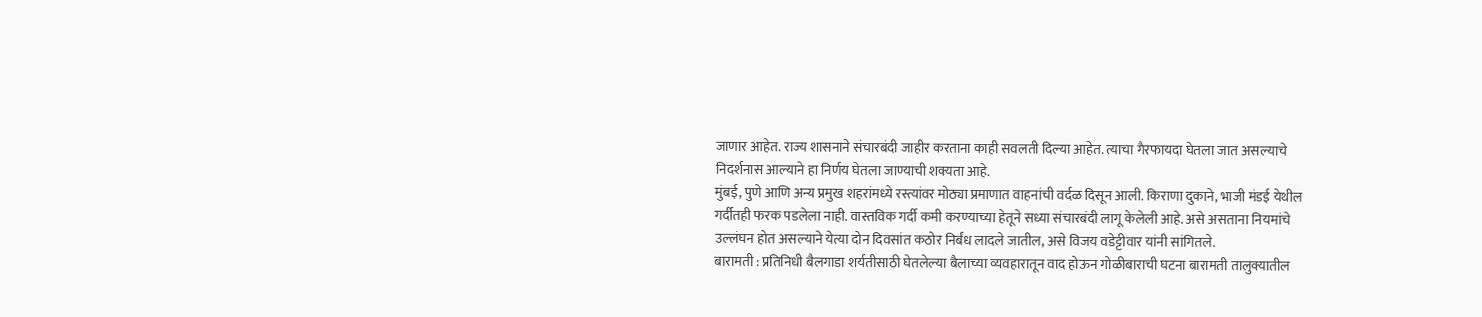जाणार आहेत. राज्य शासनाने संचारबंदी जाहीर करताना काही सवलती दिल्या आहेत. त्याचा गैरफायदा घेतला जात असल्याचे निदर्शनास आल्याने हा निर्णय घेतला जाण्याची शक्यता आहे.
मुंबई, पुणे आणि अन्य प्रमुख शहरांमध्ये रस्त्यांवर मोठ्या प्रमाणात वाहनांची वर्दळ दिसून आली. किराणा दुकाने, भाजी मंडई येथील गर्दीतही फरक पडलेला नाही. वास्तविक गर्दी कमी करण्याच्या हेतूने सध्या संचारबंदी लागू केलेली आहे. असे असताना नियमांचे उल्लंघन होत असल्याने येत्या दोन दिवसांत कठोर निर्बंध लादले जातील, असे विजय वडेट्टीवार यांनी सांगितले.
बारामती : प्रतिनिधी बैलगाडा शर्यतीसाठी घेतलेल्या बैलाच्या व्यवहारातून वाद होऊन गोळीबाराची घटना बारामती तालुक्यातील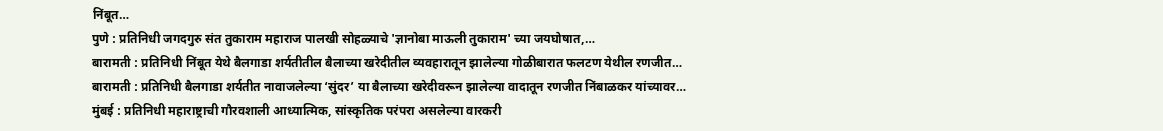निंबूत…
पुणे : प्रतिनिधी जगदगुरु संत तुकाराम महाराज पालखी सोहळ्याचे 'ज्ञानोबा माऊली तुकाराम' च्या जयघोषात,…
बारामती : प्रतिनिधी निंबूत येथे बैलगाडा शर्यतीतील बैलाच्या खरेदीतील व्यवहारातून झालेल्या गोळीबारात फलटण येथील रणजीत…
बारामती : प्रतिनिधी बैलगाडा शर्यतीत नावाजलेल्या ‘सुंदर’ या बैलाच्या खरेदीवरून झालेल्या वादातून रणजीत निंबाळकर यांच्यावर…
मुंबई : प्रतिनिधी महाराष्ट्राची गौरवशाली आध्यात्मिक, सांस्कृतिक परंपरा असलेल्या वारकरी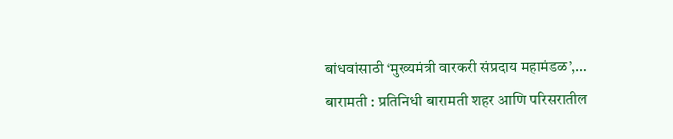बांधवांसाठी ‘मुख्यमंत्री वारकरी संप्रदाय महामंडळ’,…
बारामती : प्रतिनिधी बारामती शहर आणि परिसरातील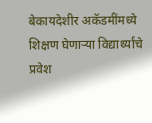बेकायदेशीर अकॅडमींमध्ये शिक्षण घेणाऱ्या विद्यार्थ्यांचे प्रवेश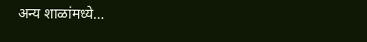अन्य शाळांमध्ये…